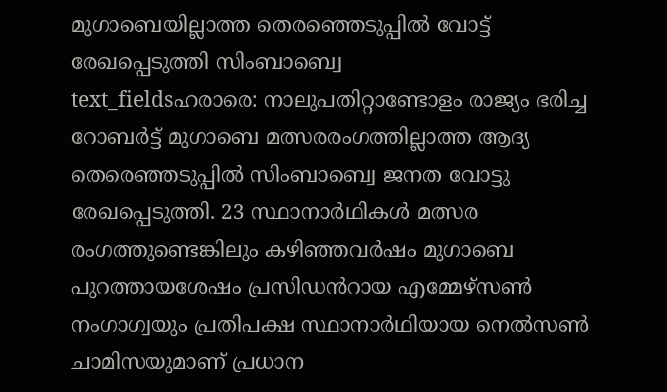മുഗാബെയില്ലാത്ത തെരഞ്ഞെടുപ്പിൽ വോട്ട് രേഖപ്പെടുത്തി സിംബാബ്വെ
text_fieldsഹരാരെ: നാലുപതിറ്റാണ്ടോളം രാജ്യം ഭരിച്ച റോബർട്ട് മുഗാബെ മത്സരരംഗത്തില്ലാത്ത ആദ്യ തെരെഞ്ഞടുപ്പിൽ സിംബാബ്വെ ജനത വോട്ടു രേഖപ്പെടുത്തി. 23 സ്ഥാനാർഥികൾ മത്സര രംഗത്തുണ്ടെങ്കിലും കഴിഞ്ഞവർഷം മുഗാബെ പുറത്തായശേഷം പ്രസിഡൻറായ എമ്മേഴ്സൺ നംഗാഗ്വയും പ്രതിപക്ഷ സ്ഥാനാർഥിയായ നെൽസൺ ചാമിസയുമാണ് പ്രധാന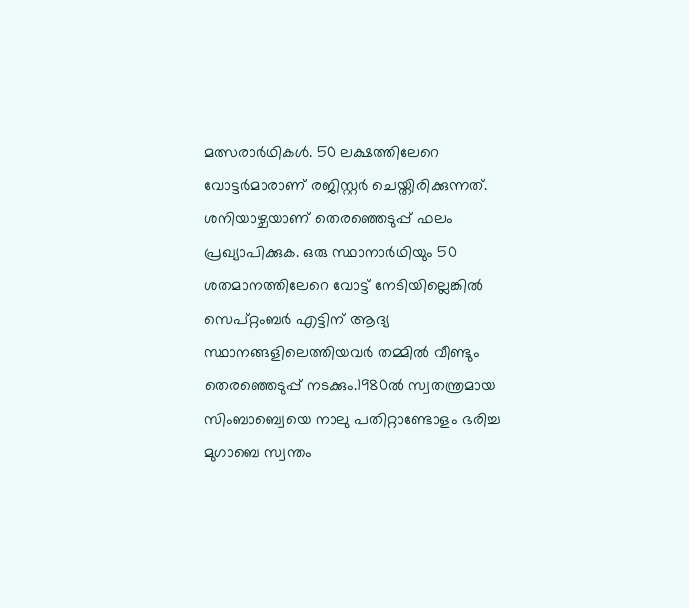മത്സരാർഥികൾ. 50 ലക്ഷത്തിലേറെ വോട്ടർമാരാണ് രജിസ്റ്റർ ചെയ്തിരിക്കുന്നത്. ശനിയാഴ്ചയാണ് തെരഞ്ഞെടുപ്പ് ഫലം പ്രഖ്യാപിക്കുക. ഒരു സ്ഥാനാർഥിയും 50 ശതമാനത്തിലേറെ വോട്ട് നേടിയില്ലെങ്കിൽ സെപ്റ്റംബർ എട്ടിന് ആദ്യ സ്ഥാനങ്ങളിലെത്തിയവർ തമ്മിൽ വീണ്ടും തെരഞ്ഞെടുപ്പ് നടക്കും.1980ൽ സ്വതന്ത്രമായ സിംബാബ്വെയെ നാലു പതിറ്റാണ്ടോളം ഭരിച്ച മുഗാബെ സ്വന്തം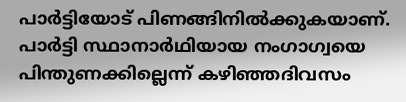പാർട്ടിയോട് പിണങ്ങിനിൽക്കുകയാണ്.
പാർട്ടി സ്ഥാനാർഥിയായ നംഗാഗ്വയെ പിന്തുണക്കില്ലെന്ന് കഴിഞ്ഞദിവസം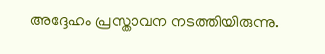അദ്ദേഹം പ്രസ്താവന നടത്തിയിരുന്നു.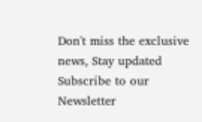Don't miss the exclusive news, Stay updated
Subscribe to our Newsletter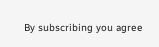By subscribing you agree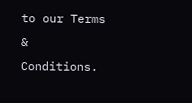to our Terms & Conditions.